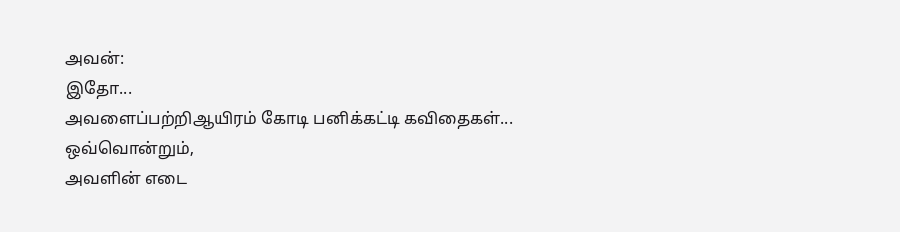அவன்:
இதோ...
அவளைப்பற்றிஆயிரம் கோடி பனிக்கட்டி கவிதைகள்...
ஒவ்வொன்றும்,
அவளின் எடை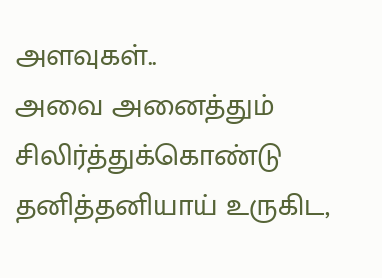அளவுகள்..
அவை அனைத்தும் சிலிர்த்துக்கொண்டு
தனித்தனியாய் உருகிட,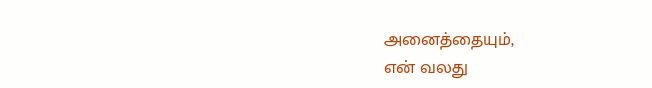அனைத்தையும்,
என் வலது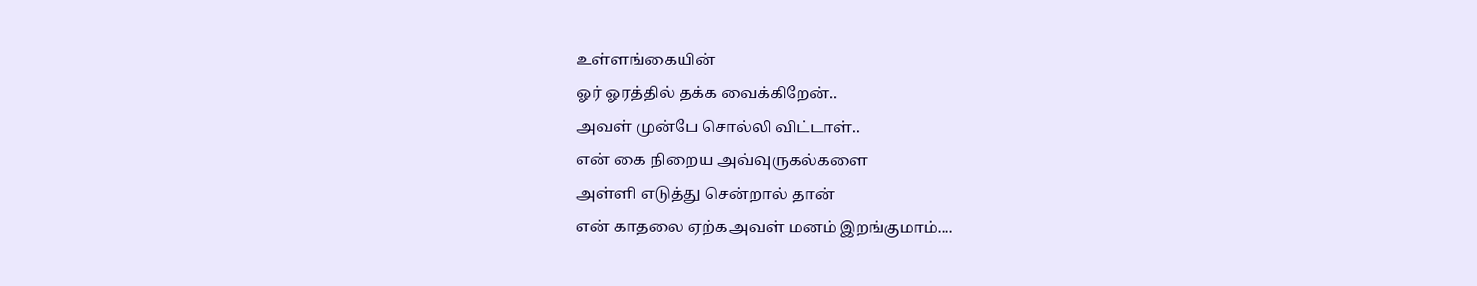உள்ளங்கையின்
ஓர் ஓரத்தில் தக்க வைக்கிறேன்..
அவள் முன்பே சொல்லி விட்டாள்..
என் கை நிறைய அவ்வுருகல்களை
அள்ளி எடுத்து சென்றால் தான்
என் காதலை ஏற்கஅவள் மனம் இறங்குமாம்....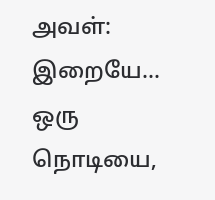அவள்:
இறையே...
ஒரு நொடியை,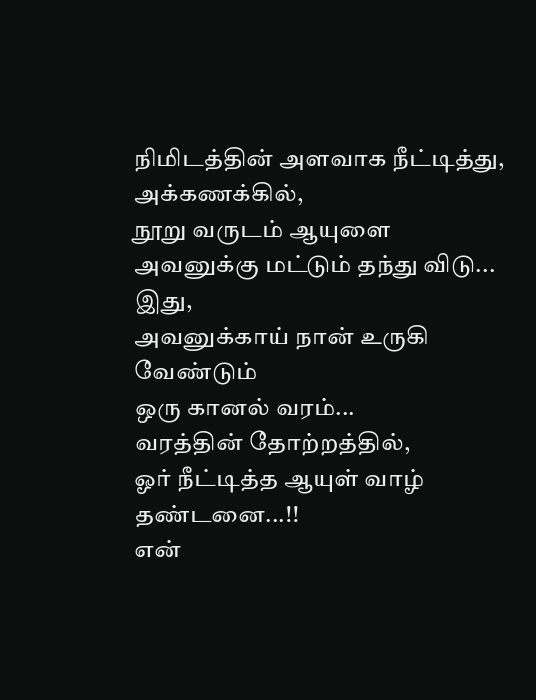நிமிடத்தின் அளவாக நீட்டித்து,
அக்கணக்கில்,
நூறு வருடம் ஆயுளை
அவனுக்கு மட்டும் தந்து விடு...
இது,
அவனுக்காய் நான் உருகி வேண்டும்
ஒரு கானல் வரம்...
வரத்தின் தோற்றத்தில்,
ஓர் நீட்டித்த ஆயுள் வாழ் தண்டனை...!!
என்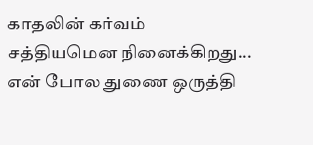காதலின் கர்வம்
சத்தியமென நினைக்கிறது...
என் போல துணை ஒருத்தி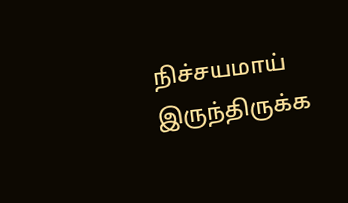நிச்சயமாய் இருந்திருக்க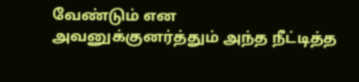வேண்டும் என
அவனுக்குனர்த்தும் அந்த நீட்டித்த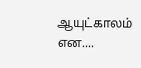ஆயுட்காலம் என....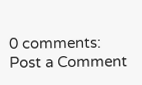0 comments:
Post a Comment